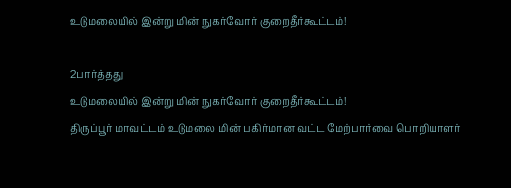உடுமலையில் இன்று மின் நுகர்வோர் குறைதீர்கூட்டம்!

2பார்த்தது
உடுமலையில் இன்று மின் நுகர்வோர் குறைதீர்கூட்டம்!
திருப்பூர் மாவட்டம் உடுமலை மின் பகிர்மான வட்ட மேற்பார்வை பொறியாளர்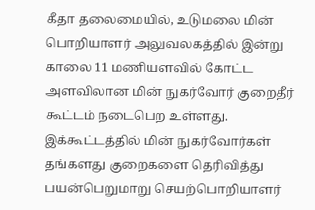கீதா தலைமையில், உடுமலை மின் பொறியாளர் அலுவலகத்தில் இன்று காலை 11 மணியளவில் கோட்ட அளவிலான மின் நுகர்வோர் குறைதீர் கூட்டம் நடைபெற உள்ளது. இக்கூட்டத்தில் மின் நுகர்வோர்கள் தங்களது குறைகளை தெரிவித்து பயன்பெறுமாறு செயற்பொறியாளர்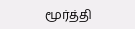மூர்த்தி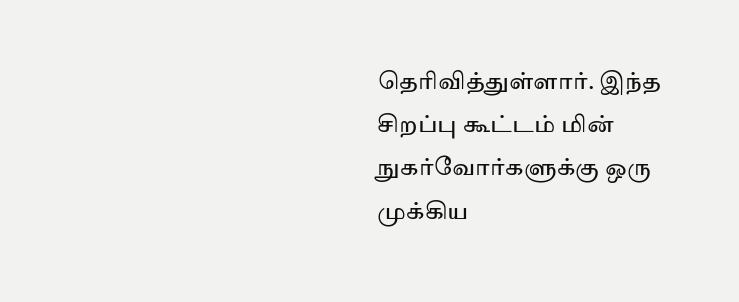தெரிவித்துள்ளார். இந்த சிறப்பு கூட்டம் மின் நுகர்வோர்களுக்கு ஒரு முக்கிய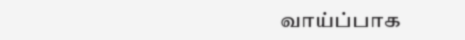வாய்ப்பாக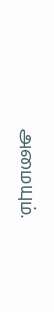அமையும்.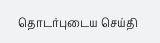தொடர்புடைய செய்தி